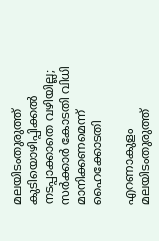മലയിടംതുരുത്ത് കുടിയൊഴിപ്പിക്കൽ നടപ്പാക്കാതെ വഴിയില്ല; സർക്കാർ കോടതി വിധി മാനിക്കണമെന്ന് ഹൈക്കോടതി

എറണാകുളം മലയിടംതുരുത്ത്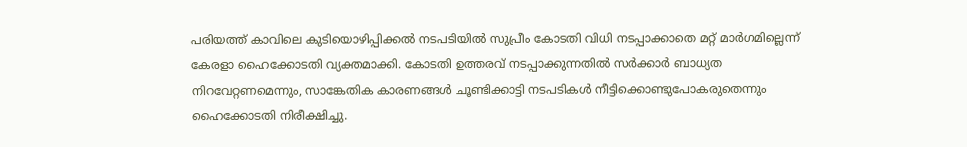പരിയത്ത് കാവിലെ കുടിയൊഴിപ്പിക്കൽ നടപടിയിൽ സുപ്രീം കോടതി വിധി നടപ്പാക്കാതെ മറ്റ് മാർഗമില്ലെന്ന് കേരളാ ഹൈക്കോടതി വ്യക്തമാക്കി. കോടതി ഉത്തരവ് നടപ്പാക്കുന്നതിൽ സർക്കാർ ബാധ്യത നിറവേറ്റണമെന്നും, സാങ്കേതിക കാരണങ്ങൾ ചൂണ്ടിക്കാട്ടി നടപടികൾ നീട്ടിക്കൊണ്ടുപോകരുതെന്നും ഹൈക്കോടതി നിരീക്ഷിച്ചു.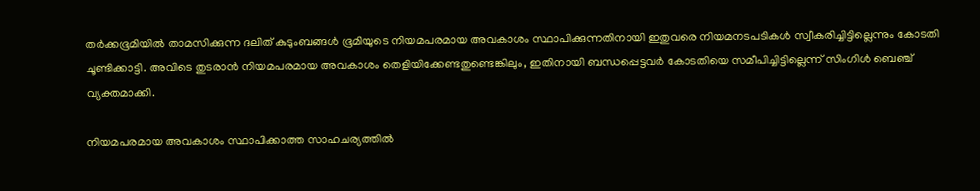തർക്കഭൂമിയിൽ താമസിക്കുന്ന ദലിത് കുടുംബങ്ങൾ ഭൂമിയുടെ നിയമപരമായ അവകാശം സ്ഥാപിക്കുന്നതിനായി ഇതുവരെ നിയമനടപടികൾ സ്വീകരിച്ചിട്ടില്ലെന്നും കോടതി ചൂണ്ടിക്കാട്ടി. അവിടെ തുടരാൻ നിയമപരമായ അവകാശം തെളിയിക്കേണ്ടതുണ്ടെങ്കിലും, ഇതിനായി ബന്ധപ്പെട്ടവർ കോടതിയെ സമീപിച്ചിട്ടില്ലെന്ന് സിംഗിൾ ബെഞ്ച് വ്യക്തമാക്കി.

നിയമപരമായ അവകാശം സ്ഥാപിക്കാത്ത സാഹചര്യത്തിൽ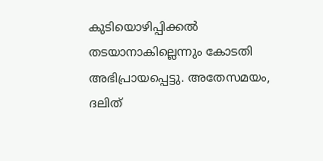കുടിയൊഴിപ്പിക്കൽ തടയാനാകില്ലെന്നും കോടതി അഭിപ്രായപ്പെട്ടു. അതേസമയം, ദലിത്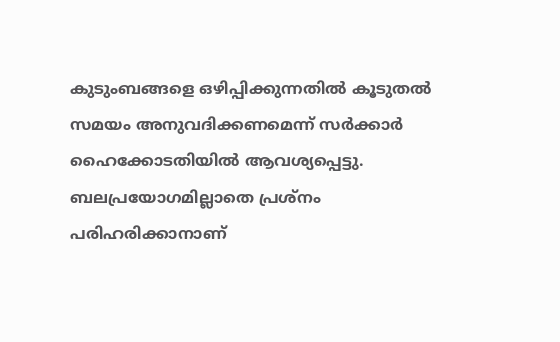കുടുംബങ്ങളെ ഒഴിപ്പിക്കുന്നതിൽ കൂടുതൽ സമയം അനുവദിക്കണമെന്ന് സർക്കാർ ഹൈക്കോടതിയിൽ ആവശ്യപ്പെട്ടു. ബലപ്രയോഗമില്ലാതെ പ്രശ്നം പരിഹരിക്കാനാണ്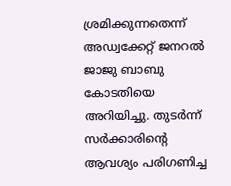ശ്രമിക്കുന്നതെന്ന് അഡ്വക്കേറ്റ് ജനറൽ ജാജു ബാബു കോടതിയെ അറിയിച്ചു. തുടർന്ന് സർക്കാരിന്റെ ആവശ്യം പരിഗണിച്ച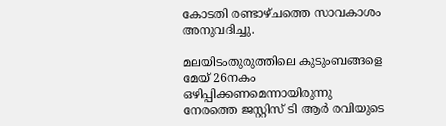കോടതി രണ്ടാഴ്ചത്തെ സാവകാശം അനുവദിച്ചു.

മലയിടംതുരുത്തിലെ കുടുംബങ്ങളെ മേയ് 26നകം ഒഴിപ്പിക്കണമെന്നായിരുന്നു നേരത്തെ ജസ്റ്റിസ് ടി ആർ രവിയുടെ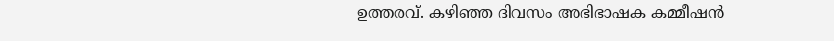ഉത്തരവ്. കഴിഞ്ഞ ദിവസം അഭിഭാഷക കമ്മീഷൻ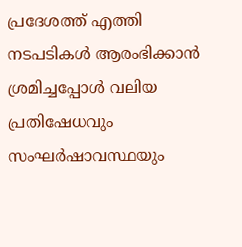പ്രദേശത്ത് എത്തി നടപടികൾ ആരംഭിക്കാൻ ശ്രമിച്ചപ്പോൾ വലിയ പ്രതിഷേധവും സംഘർഷാവസ്ഥയും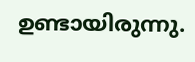ഉണ്ടായിരുന്നു.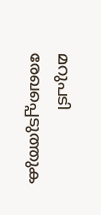മറുപടി രേഖപ്പെടുത്തുക